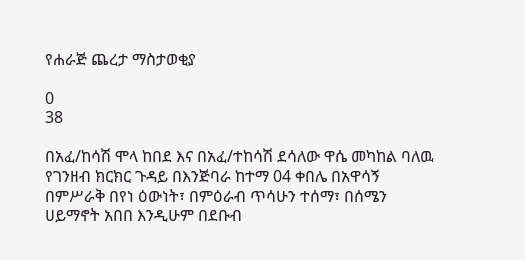የሐራጅ ጨረታ ማስታወቂያ

0
38

በአፈ/ከሳሽ ሞላ ከበደ እና በአፈ/ተከሳሽ ደሳለው ዋሴ መካከል ባለዉ የገንዘብ ክርክር ጉዳይ በእንጅባራ ከተማ 04 ቀበሌ በአዋሳኝ በምሥራቅ በየነ ዕውነት፣ በምዕራብ ጥሳሁን ተሰማ፣ በሰሜን ሀይማኖት አበበ እንዲሁም በደቡብ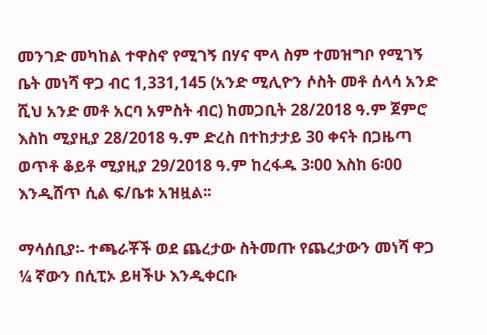መንገድ መካከል ተዋስኖ የሚገኝ በሃና ሞላ ስም ተመዝግቦ የሚገኝ ቤት መነሻ ዋጋ ብር 1,331,145 (አንድ ሚሊዮን ሶስት መቶ ሰላሳ አንድ ሺህ አንድ መቶ አርባ አምስት ብር) ከመጋቢት 28/2018 ዓ.ም ጀምሮ እስከ ሚያዚያ 28/2018 ዓ.ም ድረስ በተከታታይ 30 ቀናት በጋዜጣ ወጥቶ ቆይቶ ሚያዚያ 29/2018 ዓ.ም ከረፋዱ 3፡00 እስከ 6፡00 እንዲሸጥ ሲል ፍ/ቤቱ አዝዟል፡፡

ማሳሰቢያ፡- ተጫራቾች ወደ ጨረታው ስትመጡ የጨረታውን መነሻ ዋጋ ¼ ኛውን በሲፒኦ ይዛችሁ እንዲቀርቡ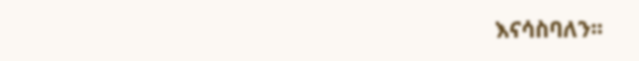እናሳስባለን፡፡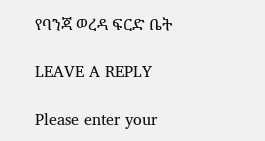የባንጃ ወረዳ ፍርድ ቤት

LEAVE A REPLY

Please enter your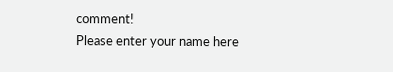comment!
Please enter your name here